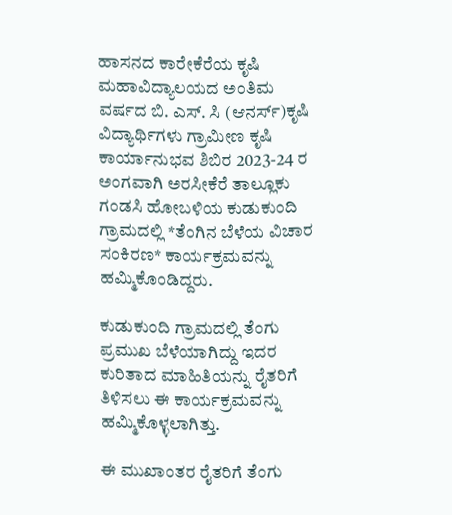ಹಾಸನದ ಕಾರೇಕೆರೆಯ ಕೃಷಿ ಮಹಾವಿದ್ಯಾಲಯದ ಅಂತಿಮ ವರ್ಷದ ಬಿ. ಎಸ್. ಸಿ (ಆನರ್ಸ್)ಕೃಷಿ ವಿದ್ಯಾರ್ಥಿಗಳು ಗ್ರಾಮೀಣ ಕೃಷಿ ಕಾರ್ಯಾನುಭವ ಶಿಬಿರ 2023-24 ರ ಅಂಗವಾಗಿ ಅರಸೀಕೆರೆ ತಾಲ್ಲೂಕು ಗಂಡಸಿ ಹೋಬಳಿಯ ಕುಡುಕುಂದಿ ಗ್ರಾಮದಲ್ಲಿ *ತೆಂಗಿನ ಬೆಳೆಯ ವಿಚಾರ ಸಂಕಿರಣ* ಕಾರ್ಯಕ್ರಮವನ್ನು ಹಮ್ಮಿಕೊಂಡಿದ್ದರು.

ಕುಡುಕುಂದಿ ಗ್ರಾಮದಲ್ಲಿ ತೆಂಗು ಪ್ರಮುಖ ಬೆಳೆಯಾಗಿದ್ದು ಇದರ ಕುರಿತಾದ ಮಾಹಿತಿಯನ್ನು ರೈತರಿಗೆ ತಿಳಿಸಲು ಈ ಕಾರ್ಯಕ್ರಮವನ್ನು ಹಮ್ಮಿಕೊಳ್ಳಲಾಗಿತ್ತು.

ಈ ಮುಖಾಂತರ ರೈತರಿಗೆ ತೆಂಗು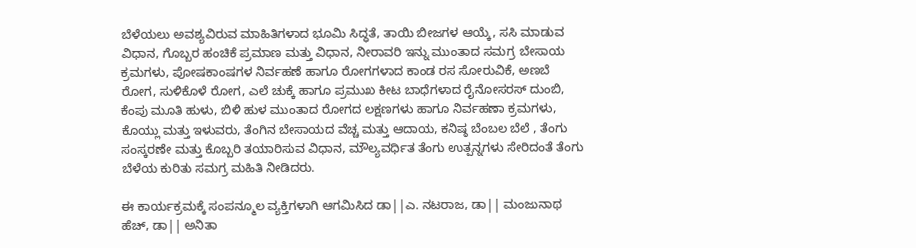ಬೆಳೆಯಲು ಅವಶ್ಯವಿರುವ ಮಾಹಿತಿಗಳಾದ ಭೂಮಿ ಸಿದ್ಧತೆ, ತಾಯಿ ಬೀಜಗಳ ಆಯ್ಕೆ, ಸಸಿ ಮಾಡುವ ವಿಧಾನ, ಗೊಬ್ಬರ ಹಂಚಿಕೆ ಪ್ರಮಾಣ ಮತ್ತು ವಿಧಾನ, ನೀರಾವರಿ ಇನ್ನು ಮುಂತಾದ ಸಮಗ್ರ ಬೇಸಾಯ ಕ್ರಮಗಳು, ಪೋಷಕಾಂಷಗಳ ನಿರ್ವಹಣೆ ಹಾಗೂ ರೋಗಗಳಾದ ಕಾಂಡ ರಸ ಸೋರುವಿಕೆ, ಅಣಬೆ ರೋಗ, ಸುಳಿಕೊಳೆ ರೋಗ, ಎಲೆ ಚುಕ್ಕೆ ಹಾಗೂ ಪ್ರಮುಖ ಕೀಟ ಬಾಧೆಗಳಾದ ರೈನೋಸರಸ್ ದುಂಬಿ, ಕೆಂಪು ಮೂತಿ ಹುಳು, ಬಿಳಿ ಹುಳ ಮುಂತಾದ ರೋಗದ ಲಕ್ಷಣಗಳು ಹಾಗೂ ನಿರ್ವಹಣಾ ಕ್ರಮಗಳು, ಕೊಯ್ಲು ಮತ್ತು ಇಳುವರು, ತೆಂಗಿನ ಬೇಸಾಯದ ವೆಚ್ಚ ಮತ್ತು ಆದಾಯ, ಕನಿಷ್ಠ ಬೆಂಬಲ ಬೆಲೆ , ತೆಂಗು ಸಂಸ್ಕರಣೇ ಮತ್ತು ಕೊಬ್ಬರಿ ತಯಾರಿಸುವ ವಿಧಾನ, ಮೌಲ್ಯವರ್ಧಿತ ತೆಂಗು ಉತ್ಪನ್ನಗಳು ಸೇರಿದಂತೆ ತೆಂಗು ಬೆಳೆಯ ಕುರಿತು ಸಮಗ್ರ ಮಹಿತಿ ನೀಡಿದರು.

ಈ ಕಾರ್ಯಕ್ರಮಕ್ಕೆ ಸಂಪನ್ಮೂಲ ವ್ಯಕ್ತಿಗಳಾಗಿ ಆಗಮಿಸಿದ ಡಾ||ಎ. ನಟರಾಜ, ಡಾ|| ಮಂಜುನಾಥ ಹೆಚ್, ಡಾ|| ಅನಿತಾ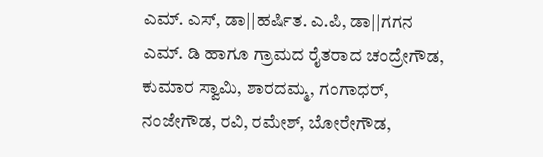ಎಮ್. ಎಸ್, ಡಾ||ಹರ್ಷಿತ. ಎ.ಪಿ, ಡಾ||ಗಗನ ಎಮ್. ಡಿ ಹಾಗೂ ಗ್ರಾಮದ ರೈತರಾದ ಚಂದ್ರೇಗೌಡ, ಕುಮಾರ ಸ್ವಾಮಿ, ಶಾರದಮ್ಮ, ಗಂಗಾಧರ್, ನಂಜೇಗೌಡ, ರವಿ, ರಮೇಶ್, ಬೋರೇಗೌಡ,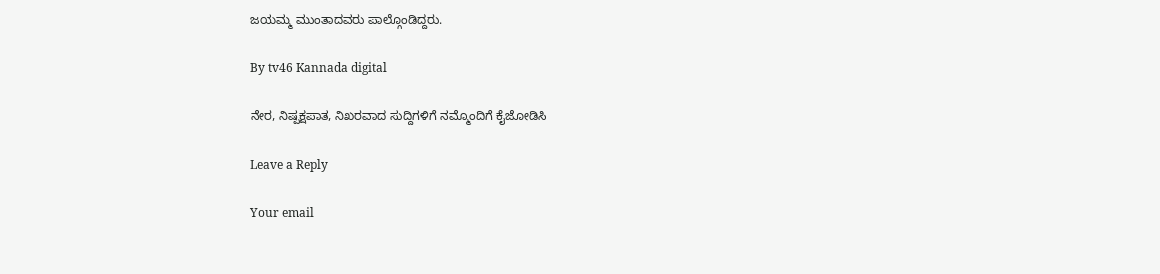ಜಯಮ್ಮ ಮುಂತಾದವರು ಪಾಲ್ಗೊಂಡಿದ್ದರು.

By tv46 Kannada digital

ನೇರ, ನಿಷ್ಪಕ್ಷಪಾತ, ನಿಖರವಾದ ಸುದ್ದಿಗಳಿಗೆ ನಮ್ಮೊಂದಿಗೆ ಕೈಜೋಡಿಸಿ

Leave a Reply

Your email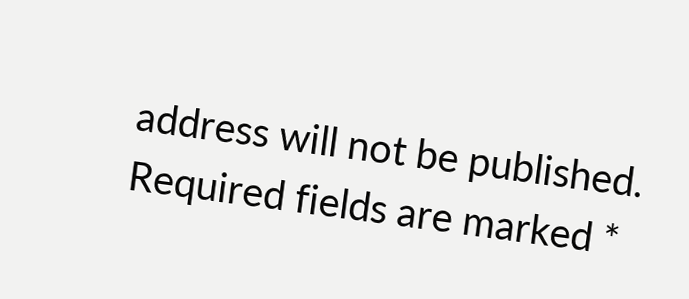address will not be published. Required fields are marked *